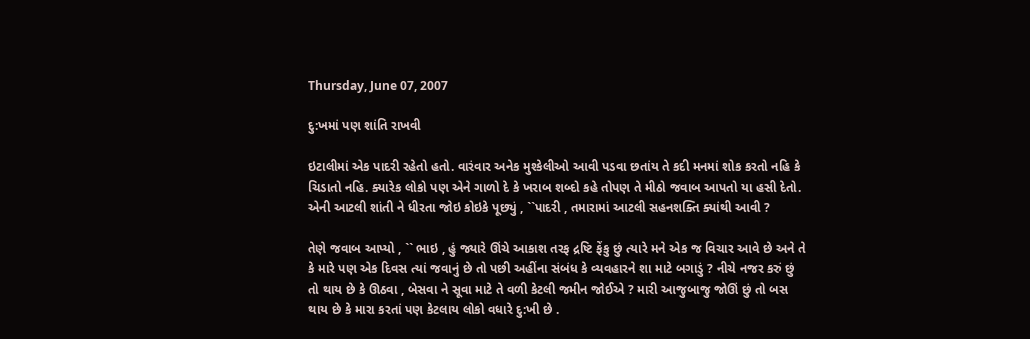Thursday, June 07, 2007

દુ:ખમાં પણ શાંતિ રાખવી

ઇટાલીમાં એક પાદરી રહેતો હતો. વારંવાર અનેક મુશ્કેલીઓ આવી પડવા છતાંય તે કદી મનમાં શોક કરતો નહિ કે ચિડાતો નહિ. ક્યારેક લોકો પણ એને ગાળો દે કે ખરાબ શબ્દો કહે તોપણ તે મીઠો જવાબ આપતો યા હસી દેતો. એની આટલી શાંતી ને ધીરતા જોઇ કોઇકે પૂછ્યું , ``પાદરી , તમારામાં આટલી સહનશક્તિ ક્યાંથી આવી ?

તેણે જવાબ આપ્યો , `` ભાઇ , હું જ્યારે ઊંચે આકાશ તરફ દ્રષ્ટિ ફેંકુ છું ત્યારે મને એક જ વિચાર આવે છે અને તે કે મારે પણ એક દિવસ ત્યાં જવાનું છે તો પછી અહીંના સંબંધ કે વ્યવહારને શા માટે બગાડું ? નીચે નજર કરું છું તો થાય છે કે ઊઠવા , બેસવા ને સૂવા માટે તે વળી કેટલી જમીન જોઈએ ? મારી આજુબાજુ જોઊં છું તો બસ થાય છે કે મારા કરતાં પણ કેટલાય લોકો વધારે દુ:ખી છે .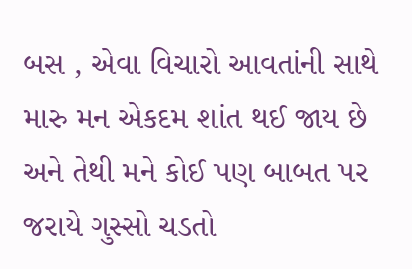બસ , એવા વિચારો આવતાંની સાથે મારુ મન એકદમ શાંત થઈ જાય છે અને તેથી મને કોઈ પણ બાબત પર જરાયે ગુસ્સો ચડતો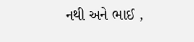નથી અને ભાઈ ,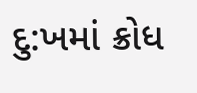દુ:ખમાં ક્રોધ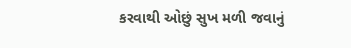કરવાથી ઓછું સુખ મળી જવાનું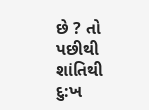છે ? તો પછીથી શાંતિથી દુ:ખ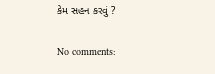કેમ સહન કરવું ?

No comments: